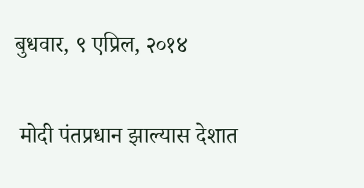बुधवार, ९ एप्रिल, २०१४

 मोदी पंतप्रधान झाल्यास देशात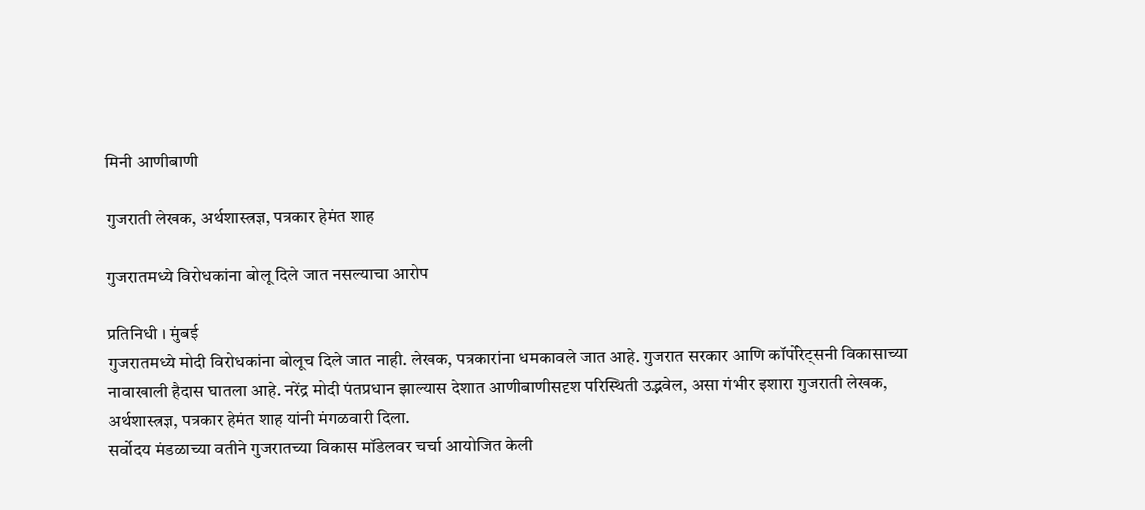मिनी आणीबाणी

गुजराती लेखक, अर्थशास्त्रज्ञ, पत्रकार हेमंत शाह

गुजरातमध्ये विरोधकांना बोलू दिले जात नसल्याचा आरोप

प्रतिनिधी । मुंबई
गुजरातमध्ये मोदी विरोधकांना बोलूच दिले जात नाही. लेखक, पत्रकारांना धमकावले जात आहे. गुजरात सरकार आणि कॉर्पोरेट्सनी विकासाच्या नावाखाली हैदास घातला आहे. नरेंद्र मोदी पंतप्रधान झाल्यास देशात आणीबाणीसदृश परिस्थिती उद्भवेल, असा गंभीर इशारा गुजराती लेखक, अर्थशास्त्रज्ञ, पत्रकार हेमंत शाह यांनी मंगळवारी दिला.
सर्वोदय मंडळाच्या वतीने गुजरातच्या विकास मॉडेलवर चर्चा आयोजित केली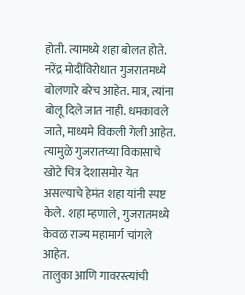होती. त्यामध्ये शहा बोलत होते. नरेंद्र मोदींविरोधात गुजरातमध्ये बोलणारे बरेच आहेत. मात्र, त्यांना बोलू दिले जात नाही. धमकावले जाते, माध्यमे विकली गेली आहेत. त्यामुळे गुजरातच्या विकासाचे खोटे चित्र देशासमोर येत असल्याचे हेमंत शहा यांनी स्पष्ट केले. शहा म्हणाले, गुजरातमध्ये केवळ राज्य महामार्ग चांगले आहेत.
तालुका आणि गावरस्त्यांची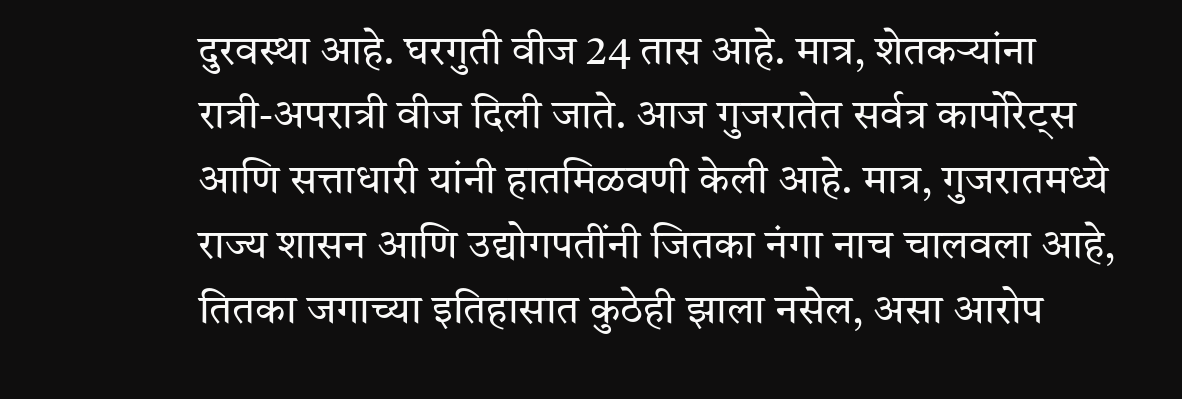दुरवस्था आहे. घरगुती वीज 24 तास आहे. मात्र, शेतकर्‍यांना रात्री-अपरात्री वीज दिली जाते. आज गुजरातेत सर्वत्र कार्पोरेट्स आणि सत्ताधारी यांनी हातमिळवणी केली आहे. मात्र, गुजरातमध्ये राज्य शासन आणि उद्योगपतींनी जितका नंगा नाच चालवला आहे, तितका जगाच्या इतिहासात कुठेही झाला नसेल, असा आरोप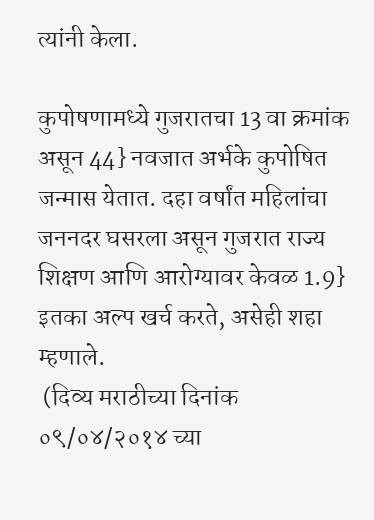त्यांनी केला.

कुपोषणामध्ये गुजरातचा 13 वा क्रमांक असून 44} नवजात अर्भके कुपोषित जन्मास येतात. दहा वर्षांत महिलांचा जननदर घसरला असून गुजरात राज्य शिक्षण आणि आरोग्यावर केवळ 1.9} इतका अल्प खर्च करते, असेही शहा म्हणाले.
 (दिव्य मराठीच्या दिनांक ०९/०४/२०१४ च्या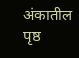अंकातील पृष्ठ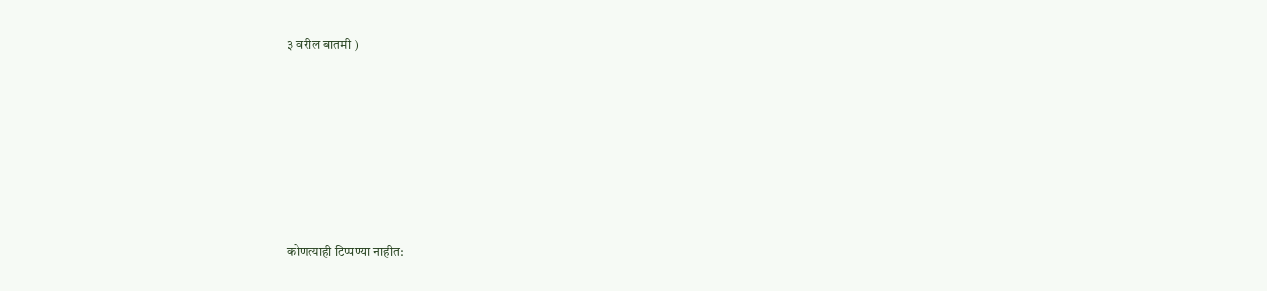३ वरील बातमी )








कोणत्याही टिप्पण्‍या नाहीत: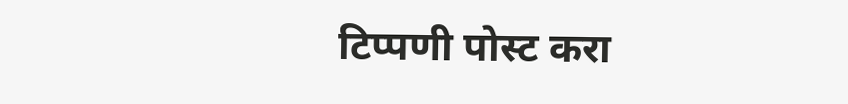टिप्पणी पोस्ट करा